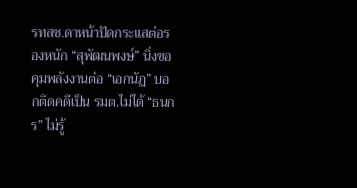รทสช.ดาหน้าปัดกระแสต่อรองหนัก “สุพัฒนพงษ์” นิ่งขอคุมพลังงานต่อ “เอกนัฏ” บอกติดคดีเป็น รมต.ไม่ได้ “ธนกร” ไม่รู้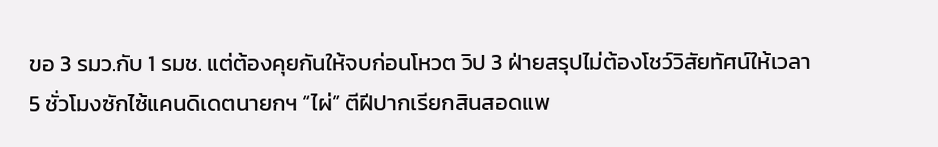ขอ 3 รมว.กับ 1 รมช. แต่ต้องคุยกันให้จบก่อนโหวต วิป 3 ฝ่ายสรุปไม่ต้องโชว์วิสัยทัศน์ให้เวลา 5 ชั่วโมงซักไซ้แคนดิเดตนายกฯ “ไผ่” ตีฝีปากเรียกสินสอดแพ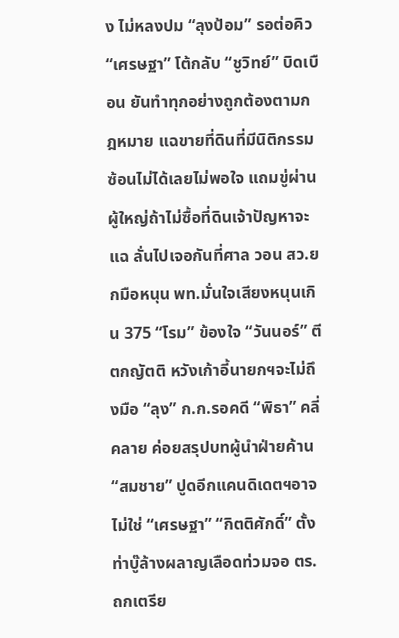ง ไม่หลงปม “ลุงป้อม” รอต่อคิว “เศรษฐา” โต้กลับ “ชูวิทย์” บิดเบือน ยันทำทุกอย่างถูกต้องตามกฎหมาย แฉขายที่ดินที่มีนิติกรรมซ้อนไม่ได้เลยไม่พอใจ แถมขู่ผ่านผู้ใหญ่ถ้าไม่ซื้อที่ดินเจ้าปัญหาจะแฉ ลั่นไปเจอกันที่ศาล วอน สว.ยกมือหนุน พท.มั่นใจเสียงหนุนเกิน 375 “โรม” ข้องใจ “วันนอร์” ตีตกญัตติ หวังเก้าอี้นายกฯจะไม่ถึงมือ “ลุง” ก.ก.รอคดี “พิธา” คลี่คลาย ค่อยสรุปบทผู้นำฝ่ายค้าน “สมชาย” ปูดอีกแคนดิเดตฯอาจไม่ใช่ “เศรษฐา” “กิตติศักดิ์” ตั้งท่าบู๊ล้างผลาญเลือดท่วมจอ ตร.ถกเตรีย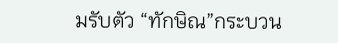มรับตัว “ทักษิณ”กระบวน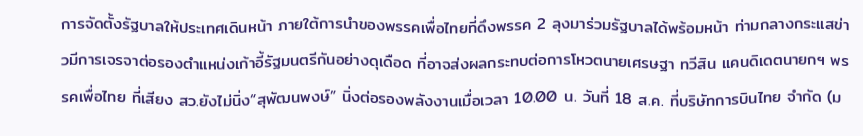การจัดตั้งรัฐบาลให้ประเทศเดินหน้า ภายใต้การนำของพรรคเพื่อไทยที่ดึงพรรค 2 ลุงมาร่วมรัฐบาลได้พร้อมหน้า ท่ามกลางกระแสข่าวมีการเจรจาต่อรองตำแหน่งเก้าอี้รัฐมนตรีกันอย่างดุเดือด ที่อาจส่งผลกระทบต่อการโหวตนายเศรษฐา ทวีสิน แคนดิเดตนายกฯ พรรคเพื่อไทย ที่เสียง สว.ยังไม่นิ่ง“สุพัฒนพงษ์” นิ่งต่อรองพลังงานเมื่อเวลา 10.00 น. วันที่ 18 ส.ค. ที่บริษัทการบินไทย จำกัด (ม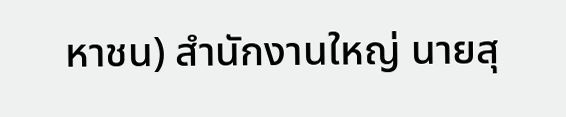หาชน) สำนักงานใหญ่ นายสุ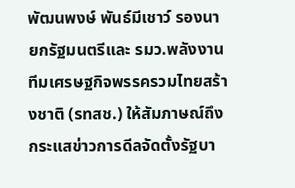พัฒนพงษ์ พันธ์มีเชาว์ รองนายกรัฐมนตรีและ รมว.พลังงาน ทีมเศรษฐกิจพรรครวมไทยสร้างชาติ (รทสช.) ให้สัมภาษณ์ถึงกระแสข่าวการดีลจัดตั้งรัฐบา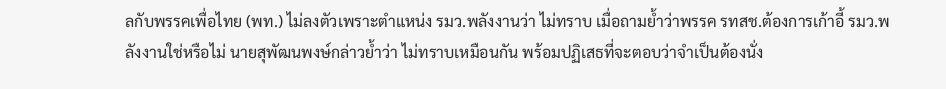ลกับพรรคเพื่อไทย (พท.) ไม่ลงตัวเพราะตำแหน่ง รมว.พลังงานว่า ไม่ทราบ เมื่อถามย้ำว่าพรรค รทสช.ต้องการเก้าอี้ รมว.พลังงานใช่หรือไม่ นายสุพัฒนพงษ์กล่าวย้ำว่า ไม่ทราบเหมือนกัน พร้อมปฏิเสธที่จะตอบว่าจำเป็นต้องนั่ง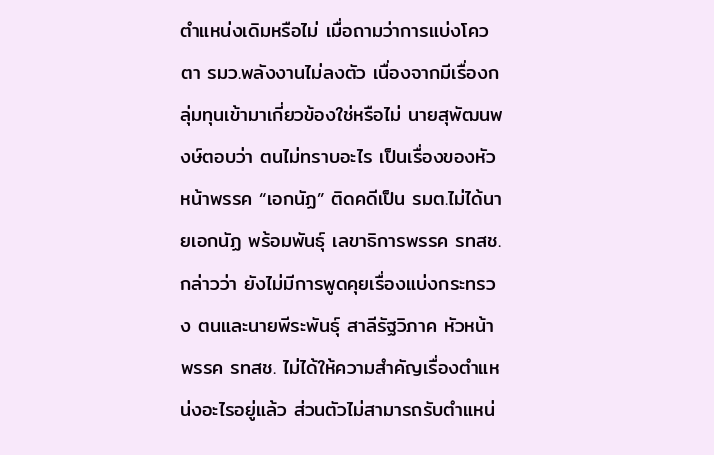ตำแหน่งเดิมหรือไม่ เมื่อถามว่าการแบ่งโควตา รมว.พลังงานไม่ลงตัว เนื่องจากมีเรื่องกลุ่มทุนเข้ามาเกี่ยวข้องใช่หรือไม่ นายสุพัฒนพงษ์ตอบว่า ตนไม่ทราบอะไร เป็นเรื่องของหัวหน้าพรรค “เอกนัฏ” ติดคดีเป็น รมต.ไม่ได้นายเอกนัฏ พร้อมพันธุ์ เลขาธิการพรรค รทสช. กล่าวว่า ยังไม่มีการพูดคุยเรื่องแบ่งกระทรวง ตนและนายพีระพันธุ์ สาลีรัฐวิภาค หัวหน้าพรรค รทสช. ไม่ได้ให้ความสำคัญเรื่องตำแหน่งอะไรอยู่แล้ว ส่วนตัวไม่สามารถรับตำแหน่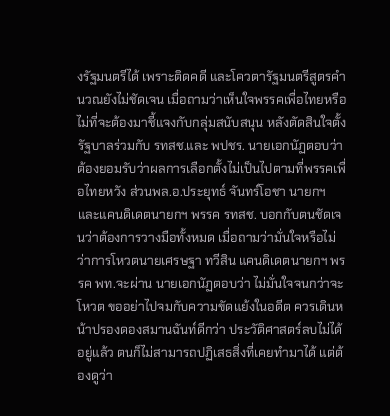งรัฐมนตรีได้ เพราะติดคดี และโควตารัฐมนตรีสูตรคำนวณยังไม่ชัดเจน เมื่อถามว่าเห็นใจพรรคเพื่อไทยหรือไม่ที่จะต้องมาชี้แจงกับกลุ่มสนับสนุน หลังตัดสินใจตั้งรัฐบาลร่วมกับ รทสช.และ พปชร. นายเอกนัฏตอบว่า ต้องยอมรับว่าผลการเลือกตั้งไม่เป็นไปตามที่พรรคเพื่อไทยหวัง ส่วนพล.อ.ประยุทธ์ จันทร์โอชา นายกฯ และแคนดิเดตนายกฯ พรรค รทสช. บอกกับตนชัดเจนว่าต้องการวางมือทั้งหมด เมื่อถามว่ามั่นใจหรือไม่ว่าการโหวตนายเศรษฐา ทวีสิน แคนดิเดตนายกฯ พรรค พท.จะผ่าน นายเอกนัฏตอบว่า ไม่มั่นใจจนกว่าจะโหวต ขออย่าไปจมกับความขัดแย้งในอดีต ควรเดินหน้าปรองดองสมานฉันท์ดีกว่า ประวัติศาสตร์ลบไม่ได้อยู่แล้ว ตนก็ไม่สามารถปฏิเสธสิ่งที่เคยทำมาได้ แต่ต้องดูว่า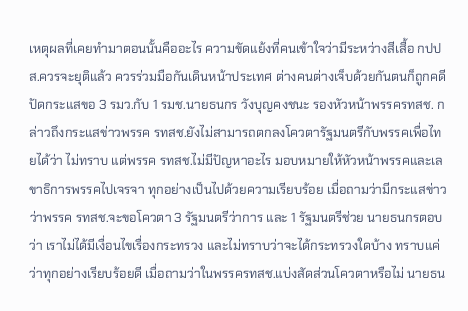เหตุผลที่เคยทำมาตอนนั้นคืออะไร ความขัดแย้งที่คนเข้าใจว่ามีระหว่างสีเสื้อ กปปส.ควรจะยุติแล้ว ควรร่วมมือกันเดินหน้าประเทศ ต่างคนต่างเจ็บด้วยกันตนก็ถูกคดีปัดกระแสขอ 3 รมว.กับ 1 รมช.นายธนกร วังบุญคงชนะ รองหัวหน้าพรรครทสช. กล่าวถึงกระแสข่าวพรรค รทสช.ยังไม่สามารถตกลงโควตารัฐมนตรีกับพรรคเพื่อไทยได้ว่า ไม่ทราบ แต่พรรค รทสช.ไม่มีปัญหาอะไร มอบหมายให้หัวหน้าพรรคและเลขาธิการพรรคไปเจรจา ทุกอย่างเป็นไปด้วยความเรียบร้อย เมื่อถามว่ามีกระแสข่าวว่าพรรค รทสช.จะขอโควตา 3 รัฐมนตรีว่าการ และ 1 รัฐมนตรีช่วย นายธนกรตอบว่า เราไม่ได้มีเงื่อนไขเรื่องกระทรวง และไม่ทราบว่าจะได้กระทรวงใดบ้าง ทราบแค่ว่าทุกอย่างเรียบร้อยดี เมื่อถามว่าในพรรครทสช.แบ่งสัดส่วนโควตาหรือไม่ นายธน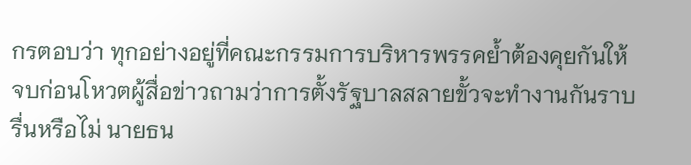กรตอบว่า ทุกอย่างอยู่ที่คณะกรรมการบริหารพรรคย้ำต้องคุยกันให้จบก่อนโหวตผู้สื่อข่าวถามว่าการตั้งรัฐบาลสลายขั้วจะทำงานกันราบรื่นหรือไม่ นายธน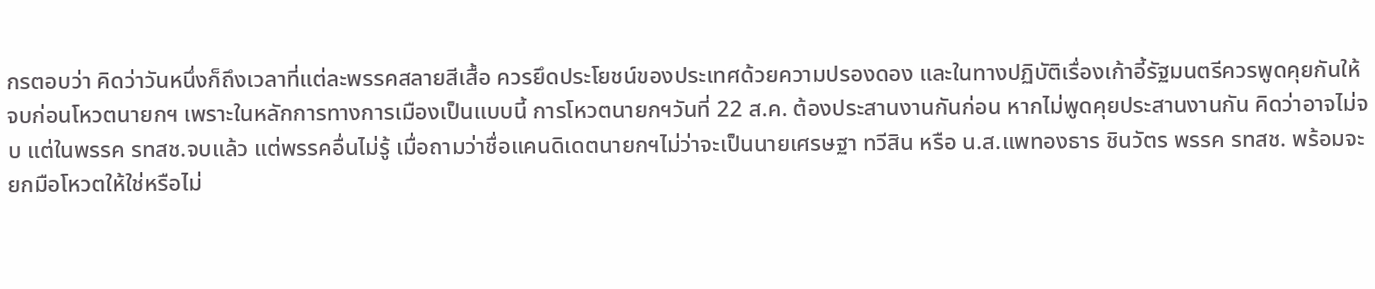กรตอบว่า คิดว่าวันหนึ่งก็ถึงเวลาที่แต่ละพรรคสลายสีเสื้อ ควรยึดประโยชน์ของประเทศด้วยความปรองดอง และในทางปฏิบัติเรื่องเก้าอี้รัฐมนตรีควรพูดคุยกันให้จบก่อนโหวตนายกฯ เพราะในหลักการทางการเมืองเป็นแบบนี้ การโหวตนายกฯวันที่ 22 ส.ค. ต้องประสานงานกันก่อน หากไม่พูดคุยประสานงานกัน คิดว่าอาจไม่จบ แต่ในพรรค รทสช.จบแล้ว แต่พรรคอื่นไม่รู้ เมื่อถามว่าชื่อแคนดิเดตนายกฯไม่ว่าจะเป็นนายเศรษฐา ทวีสิน หรือ น.ส.แพทองธาร ชินวัตร พรรค รทสช. พร้อมจะยกมือโหวตให้ใช่หรือไม่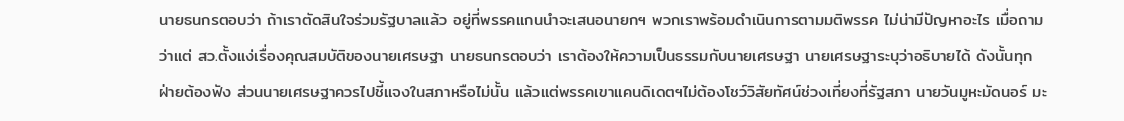นายธนกรตอบว่า ถ้าเราตัดสินใจร่วมรัฐบาลแล้ว อยู่ที่พรรคแกนนำจะเสนอนายกฯ พวกเราพร้อมดำเนินการตามมติพรรค ไม่น่ามีปัญหาอะไร เมื่อถามว่าแต่ สว.ตั้งแง่เรื่องคุณสมบัติของนายเศรษฐา นายธนกรตอบว่า เราต้องให้ความเป็นธรรมกับนายเศรษฐา นายเศรษฐาระบุว่าอธิบายได้ ดังนั้นทุกฝ่ายต้องฟัง ส่วนนายเศรษฐาควรไปชี้แจงในสภาหรือไม่นั้น แล้วแต่พรรคเขาแคนดิเดตฯไม่ต้องโชว์วิสัยทัศน์ช่วงเที่ยงที่รัฐสภา นายวันมูหะมัดนอร์ มะ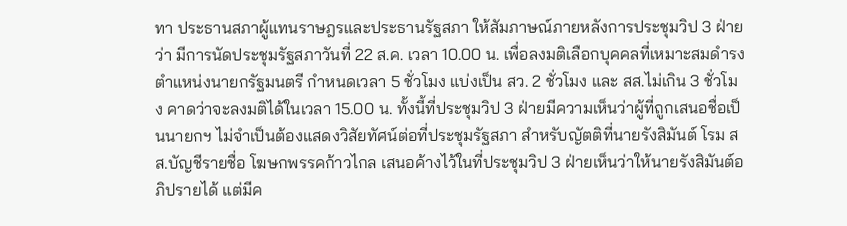ทา ประธานสภาผู้แทนราษฎรและประธานรัฐสภา ให้สัมภาษณ์ภายหลังการประชุมวิป 3 ฝ่ายว่า มีการนัดประชุมรัฐสภาวันที่ 22 ส.ค. เวลา 10.00 น. เพื่อลงมติเลือกบุคคลที่เหมาะสมดำรงตำแหน่งนายกรัฐมนตรี กำหนดเวลา 5 ชั่วโมง แบ่งเป็น สว. 2 ชั่วโมง และ สส.ไม่เกิน 3 ชั่วโมง คาดว่าจะลงมติได้ในเวลา 15.00 น. ทั้งนี้ที่ประชุมวิป 3 ฝ่ายมีความเห็นว่าผู้ที่ถูกเสนอชื่อเป็นนายกฯ ไม่จำเป็นต้องแสดงวิสัยทัศน์ต่อที่ประชุมรัฐสภา สำหรับญัตติที่นายรังสิมันต์ โรม สส.บัญชีรายชื่อ โฆษกพรรคก้าวไกล เสนอค้างไว้ในที่ประชุมวิป 3 ฝ่ายเห็นว่าให้นายรังสิมันต์อภิปรายได้ แต่มีค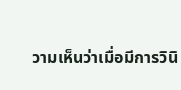วามเห็นว่าเมื่อมีการวินิ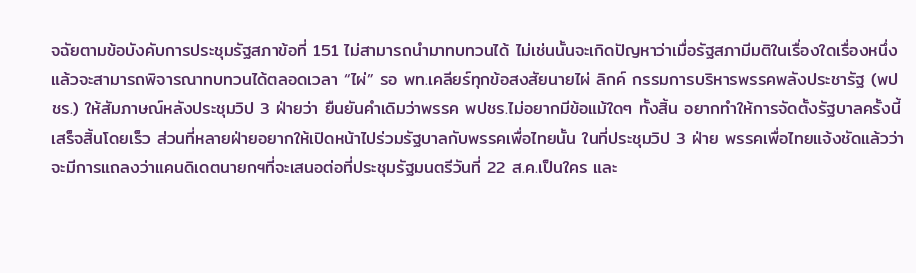จฉัยตามข้อบังคับการประชุมรัฐสภาข้อที่ 151 ไม่สามารถนำมาทบทวนได้ ไม่เช่นนั้นจะเกิดปัญหาว่าเมื่อรัฐสภามีมติในเรื่องใดเรื่องหนึ่งแล้วจะสามารถพิจารณาทบทวนได้ตลอดเวลา “ไผ่” รอ พท.เคลียร์ทุกข้อสงสัยนายไผ่ ลิกค์ กรรมการบริหารพรรคพลังประชารัฐ (พปชร.) ให้สัมภาษณ์หลังประชุมวิป 3 ฝ่ายว่า ยืนยันคำเดิมว่าพรรค พปชร.ไม่อยากมีข้อแม้ใดๆ ทั้งสิ้น อยากทำให้การจัดตั้งรัฐบาลครั้งนี้เสร็จสิ้นโดยเร็ว ส่วนที่หลายฝ่ายอยากให้เปิดหน้าไปร่วมรัฐบาลกับพรรคเพื่อไทยนั้น ในที่ประชุมวิป 3 ฝ่าย พรรคเพื่อไทยแจ้งชัดแล้วว่าจะมีการแถลงว่าแคนดิเดตนายกฯที่จะเสนอต่อที่ประชุมรัฐมนตรีวันที่ 22 ส.ค.เป็นใคร และ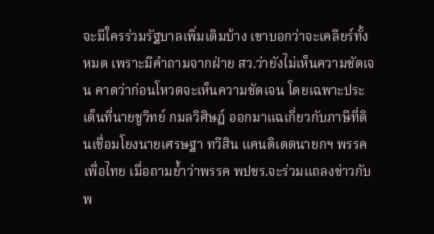จะมีใครร่วมรัฐบาลเพิ่มเติมบ้าง เขาบอกว่าจะเคลียร์ทั้งหมด เพราะมีคำถามจากฝ่าย สว.ว่ายังไม่เห็นความชัดเจน คาดว่าก่อนโหวตจะเห็นความชัดเจน โดยเฉพาะประเด็นที่นายชูวิทย์ กมลวิศิษฎ์ ออกมาแฉเกี่ยวกับภาษีที่ดินเชื่อมโยงนายเศรษฐา ทวีสิน แคนดิเดตนายกฯ พรรคเพื่อไทย เมื่อถามย้ำว่าพรรค พปชร.จะร่วมแถลงข่าวกับพ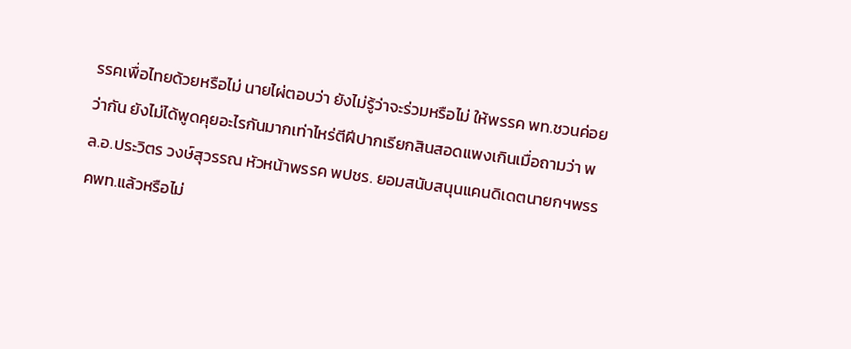รรคเพื่อไทยด้วยหรือไม่ นายไผ่ตอบว่า ยังไม่รู้ว่าจะร่วมหรือไม่ ให้พรรค พท.ชวนค่อยว่ากัน ยังไม่ได้พูดคุยอะไรกันมากเท่าไหร่ตีฝีปากเรียกสินสอดแพงเกินเมื่อถามว่า พล.อ.ประวิตร วงษ์สุวรรณ หัวหน้าพรรค พปชร. ยอมสนับสนุนแคนดิเดตนายกฯพรรคพท.แล้วหรือไม่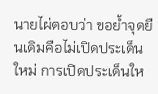นายไผ่ตอบว่า ขอย้ำจุดยืนเดิมคือไม่เปิดประเด็นใหม่ การเปิดประเด็นให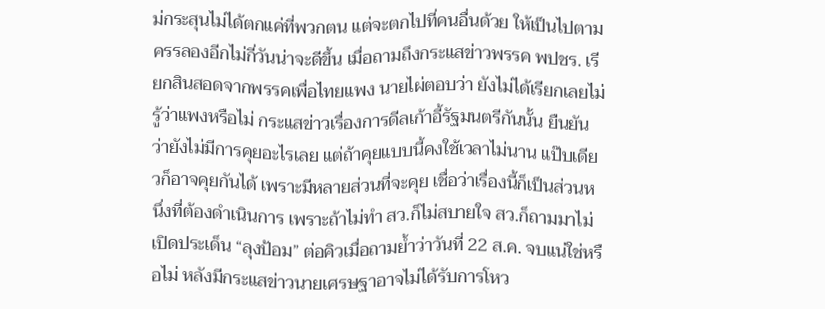ม่กระสุนไม่ได้ตกแค่ที่พวกตน แต่จะตกไปที่คนอื่นด้วย ให้เป็นไปตามครรลองอีกไม่กี่วันน่าจะดีขึ้น เมื่อถามถึงกระแสข่าวพรรค พปชร. เรียกสินสอดจากพรรคเพื่อไทยแพง นายไผ่ตอบว่า ยังไม่ได้เรียกเลยไม่รู้ว่าแพงหรือไม่ กระแสข่าวเรื่องการดีลเก้าอี้รัฐมนตรีกันนั้น ยืนยันว่ายังไม่มีการคุยอะไรเลย แต่ถ้าคุยแบบนี้คงใช้เวลาไม่นาน แป๊บเดียวก็อาจคุยกันได้ เพราะมีหลายส่วนที่จะคุย เชื่อว่าเรื่องนี้ก็เป็นส่วนหนึ่งที่ต้องดำเนินการ เพราะถ้าไม่ทำ สว.ก็ไม่สบายใจ สว.ก็ถามมาไม่เปิดประเด็น “ลุงป้อม” ต่อคิวเมื่อถามย้ำว่าวันที่ 22 ส.ค. จบแน่ใช่หรือไม่ หลังมีกระแสข่าวนายเศรษฐาอาจไม่ได้รับการโหว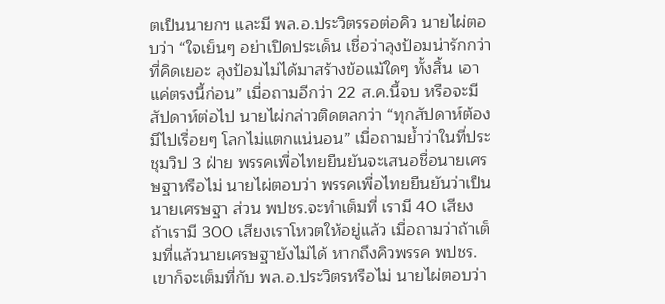ตเป็นนายกฯ และมี พล.อ.ประวิตรรอต่อคิว นายไผ่ตอบว่า “ใจเย็นๆ อย่าเปิดประเด็น เชื่อว่าลุงป้อมน่ารักกว่าที่คิดเยอะ ลุงป้อมไม่ได้มาสร้างข้อแม้ใดๆ ทั้งสิ้น เอาแค่ตรงนี้ก่อน” เมื่อถามอีกว่า 22 ส.ค.นี้จบ หรือจะมีสัปดาห์ต่อไป นายไผ่กล่าวติดตลกว่า “ทุกสัปดาห์ต้องมีไปเรื่อยๆ โลกไม่แตกแน่นอน” เมื่อถามย้ำว่าในที่ประชุมวิป 3 ฝ่าย พรรคเพื่อไทยยืนยันจะเสนอชื่อนายเศรษฐาหรือไม่ นายไผ่ตอบว่า พรรคเพื่อไทยยืนยันว่าเป็นนายเศรษฐา ส่วน พปชร.จะทำเต็มที่ เรามี 40 เสียง ถ้าเรามี 300 เสียงเราโหวตให้อยู่แล้ว เมื่อถามว่าถ้าเต็มที่แล้วนายเศรษฐายังไม่ได้ หากถึงคิวพรรค พปชร.เขาก็จะเต็มที่กับ พล.อ.ประวิตรหรือไม่ นายไผ่ตอบว่า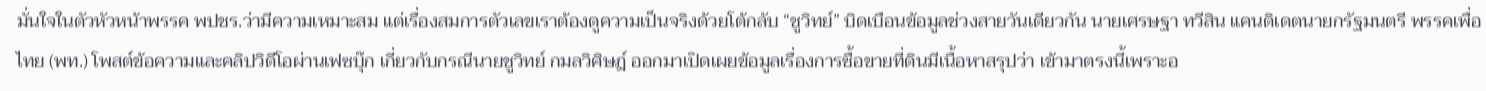มั่นใจในตัวหัวหน้าพรรค พปชร.ว่ามีความเหมาะสม แต่เรื่องสมการตัวเลขเราต้องดูความเป็นจริงด้วยโต้กลับ “ชูวิทย์” บิดเบือนข้อมูลช่วงสายวันเดียวกัน นายเศรษฐา ทวีสิน แคนดิเดตนายกรัฐมนตรี พรรคเพื่อไทย (พท.) โพสต์ข้อความและคลิปวิดีโอผ่านเฟซบุ๊ก เกี่ยวกับกรณีนายชูวิทย์ กมลวิศิษฎ์ ออกมาเปิดเผยข้อมูลเรื่องการซื้อขายที่ดินมีเนื้อหาสรุปว่า เข้ามาตรงนี้เพราะอ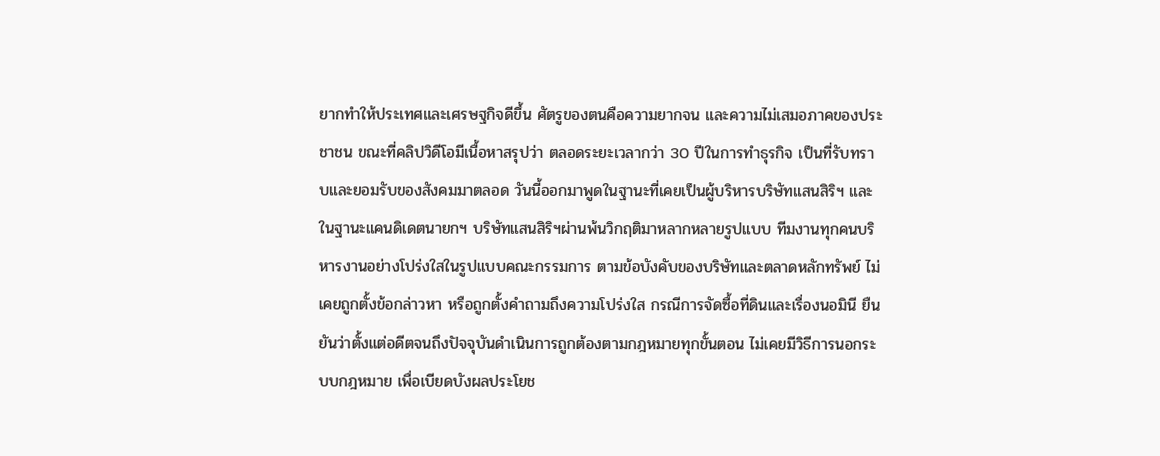ยากทำให้ประเทศและเศรษฐกิจดีขึ้น ศัตรูของตนคือความยากจน และความไม่เสมอภาคของประชาชน ขณะที่คลิปวิดีโอมีเนื้อหาสรุปว่า ตลอดระยะเวลากว่า 30 ปีในการทำธุรกิจ เป็นที่รับทราบและยอมรับของสังคมมาตลอด วันนี้ออกมาพูดในฐานะที่เคยเป็นผู้บริหารบริษัทแสนสิริฯ และในฐานะแคนดิเดตนายกฯ บริษัทแสนสิริฯผ่านพ้นวิกฤติมาหลากหลายรูปแบบ ทีมงานทุกคนบริหารงานอย่างโปร่งใสในรูปแบบคณะกรรมการ ตามข้อบังคับของบริษัทและตลาดหลักทรัพย์ ไม่เคยถูกตั้งข้อกล่าวหา หรือถูกตั้งคำถามถึงความโปร่งใส กรณีการจัดซื้อที่ดินและเรื่องนอมินี ยืนยันว่าตั้งแต่อดีตจนถึงปัจจุบันดำเนินการถูกต้องตามกฎหมายทุกขั้นตอน ไม่เคยมีวิธีการนอกระบบกฎหมาย เพื่อเบียดบังผลประโยช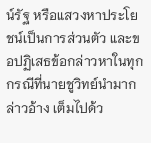น์รัฐ หรือแสวงหาประโยชน์เป็นการส่วนตัว และขอปฏิเสธข้อกล่าวหาในทุกกรณีที่นายชูวิทย์นำมากล่าวอ้าง เต็มไปด้ว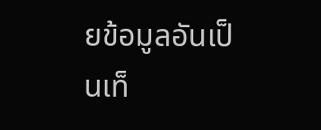ยข้อมูลอันเป็นเท็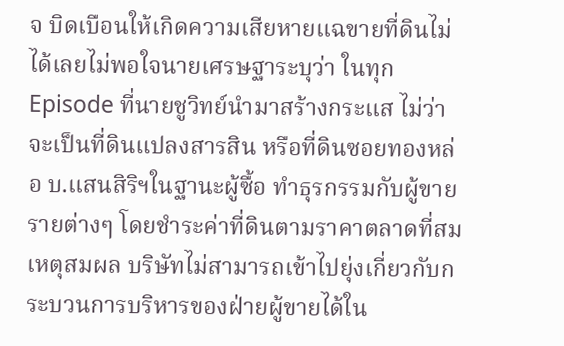จ บิดเบือนให้เกิดความเสียหายแฉขายที่ดินไม่ได้เลยไม่พอใจนายเศรษฐาระบุว่า ในทุก Episode ที่นายชูวิทย์นำมาสร้างกระแส ไม่ว่าจะเป็นที่ดินแปลงสารสิน หรือที่ดินซอยทองหล่อ บ.แสนสิริฯในฐานะผู้ซื้อ ทำธุรกรรมกับผู้ขายรายต่างๆ โดยชำระค่าที่ดินตามราคาตลาดที่สมเหตุสมผล บริษัทไม่สามารถเข้าไปยุ่งเกี่ยวกับกระบวนการบริหารของฝ่ายผู้ขายได้ใน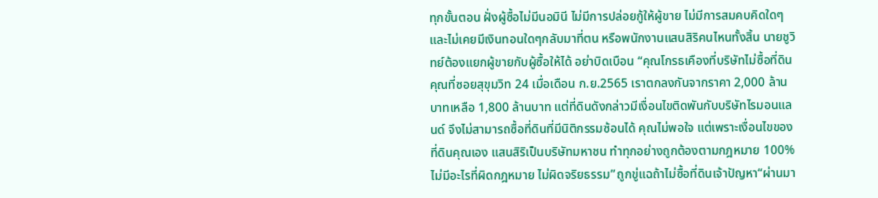ทุกขั้นตอน ฝั่งผู้ซื้อไม่มีนอมินี ไม่มีการปล่อยกู้ให้ผู้ขาย ไม่มีการสมคบคิดใดๆ และไม่เคยมีเงินทอนใดๆกลับมาที่ตน หรือพนักงานแสนสิริคนไหนทั้งสิ้น นายชูวิทย์ต้องแยกผู้ขายกับผู้ซื้อให้ได้ อย่าบิดเบือน “คุณโกรธเคืองที่บริษัทไม่ซื้อที่ดินคุณที่ซอยสุขุมวิท 24 เมื่อเดือน ก.ย.2565 เราตกลงกันจากราคา 2,000 ล้านบาทเหลือ 1,800 ล้านบาท แต่ที่ดินดังกล่าวมีเงื่อนไขติดพันกับบริษัทไรมอนแลนด์ จึงไม่สามารถซื้อที่ดินที่มีนิติกรรมซ้อนได้ คุณไม่พอใจ แต่เพราะเงื่อนไขของที่ดินคุณเอง แสนสิริเป็นบริษัทมหาชน ทำทุกอย่างถูกต้องตามกฎหมาย 100% ไม่มีอะไรที่ผิดกฎหมาย ไม่ผิดจริยธรรม”ถูกขู่แฉถ้าไม่ซื้อที่ดินเจ้าปัญหา“ผ่านมา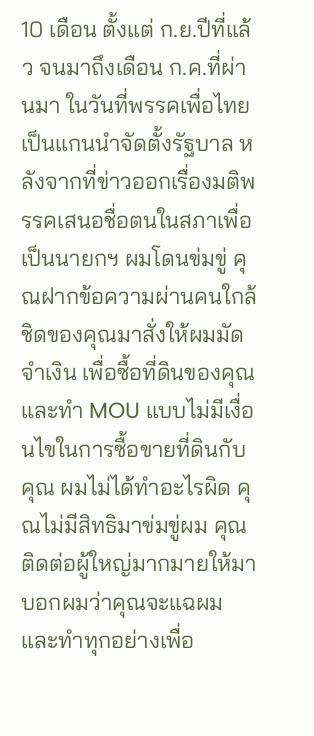10 เดือน ตั้งแต่ ก.ย.ปีที่แล้ว จนมาถึงเดือน ก.ค.ที่ผ่านมา ในวันที่พรรคเพื่อไทยเป็นแกนนำจัดตั้งรัฐบาล หลังจากที่ข่าวออกเรื่องมติพรรคเสนอชื่อตนในสภาเพื่อเป็นนายกฯ ผมโดนข่มขู่ คุณฝากข้อความผ่านคนใกล้ชิดของคุณมาสั่งให้ผมมัดจำเงิน เพื่อซื้อที่ดินของคุณ และทำ MOU แบบไม่มีเงื่อนไขในการซื้อขายที่ดินกับคุณ ผมไม่ได้ทำอะไรผิด คุณไม่มีสิทธิมาข่มขู่ผม คุณติดต่อผู้ใหญ่มากมายให้มาบอกผมว่าคุณจะแฉผม และทำทุกอย่างเพื่อ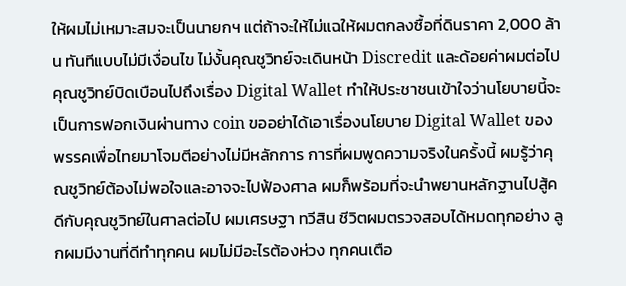ให้ผมไม่เหมาะสมจะเป็นนายกฯ แต่ถ้าจะให้ไม่แฉให้ผมตกลงซื้อที่ดินราคา 2,000 ล้าน ทันทีแบบไม่มีเงื่อนไข ไม่งั้นคุณชูวิทย์จะเดินหน้า Discredit และด้อยค่าผมต่อไป คุณชูวิทย์บิดเบือนไปถึงเรื่อง Digital Wallet ทำให้ประชาชนเข้าใจว่านโยบายนี้จะเป็นการฟอกเงินผ่านทาง coin ขออย่าได้เอาเรื่องนโยบาย Digital Wallet ของพรรคเพื่อไทยมาโจมตีอย่างไม่มีหลักการ การที่ผมพูดความจริงในครั้งนี้ ผมรู้ว่าคุณชูวิทย์ต้องไม่พอใจและอาจจะไปฟ้องศาล ผมก็พร้อมที่จะนำพยานหลักฐานไปสู้คดีกับคุณชูวิทย์ในศาลต่อไป ผมเศรษฐา ทวีสิน ชีวิตผมตรวจสอบได้หมดทุกอย่าง ลูกผมมีงานที่ดีทำทุกคน ผมไม่มีอะไรต้องห่วง ทุกคนเตือ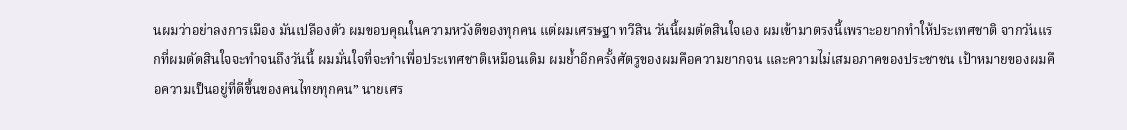นผมว่าอย่าลงการเมือง มันเปลืองตัว ผมขอบคุณในความหวังดีของทุกคน แต่ผมเศรษฐา ทวีสิน วันนี้ผมตัดสินใจเอง ผมเข้ามาตรงนี้เพราะอยากทำให้ประเทศชาติ จากวันแรกที่ผมตัดสินใจจะทำจนถึงวันนี้ ผมมั่นใจที่จะทำเพื่อประเทศชาติเหมือนเดิม ผมย้ำอีกครั้งศัตรูของผมคือความยากจน และความไม่เสมอภาคของประชาชน เป้าหมายของผมคือความเป็นอยู่ที่ดีขึ้นของคนไทยทุกคน” นายเศร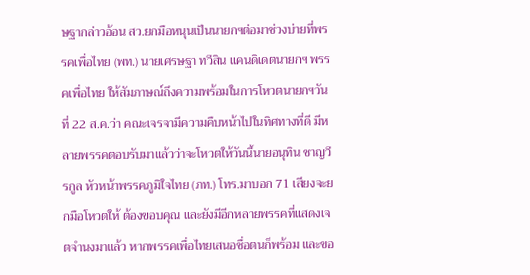ษฐากล่าวอ้อน สว.ยกมือหนุนเป็นนายกฯต่อมาช่วงบ่ายที่พรรคเพื่อไทย (พท.) นายเศรษฐา ทวีสิน แคนดิเดตนายกฯ พรรคเพื่อไทย ให้สัมภาษณ์ถึงความพร้อมในการโหวตนายกฯวันที่ 22 ส.ค.ว่า คณะเจรจามีความคืบหน้าไปในทิศทางที่ดี มีหลายพรรคตอบรับมาแล้วว่าจะโหวตให้วันนี้นายอนุทิน ชาญวีรกูล หัวหน้าพรรคภูมิใจไทย (ภท.) โทร.มาบอก 71 เสียงจะยกมือโหวตให้ ต้องขอบคุณ และยังมีอีกหลายพรรคที่แสดงเจตจำนงมาแล้ว หากพรรคเพื่อไทยเสนอชื่อตนก็พร้อม และขอ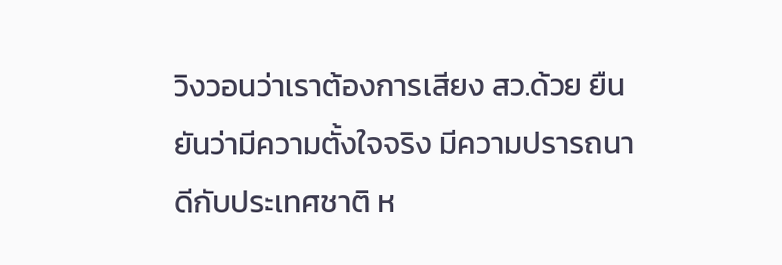วิงวอนว่าเราต้องการเสียง สว.ด้วย ยืนยันว่ามีความตั้งใจจริง มีความปรารถนาดีกับประเทศชาติ ห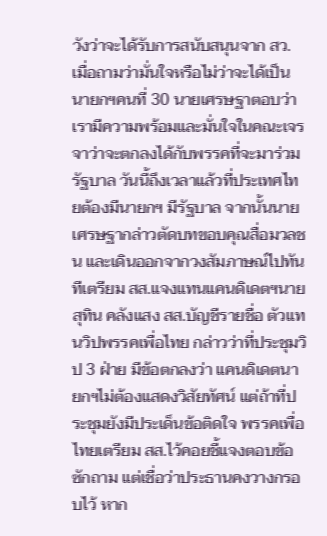วังว่าจะได้รับการสนับสนุนจาก สว. เมื่อถามว่ามั่นใจหรือไม่ว่าจะได้เป็นนายกฯคนที่ 30 นายเศรษฐาตอบว่า เรามีความพร้อมและมั่นใจในคณะเจรจาว่าจะตกลงได้กับพรรคที่จะมาร่วมรัฐบาล วันนี้ถึงเวลาแล้วที่ประเทศไทยต้องมีนายกฯ มีรัฐบาล จากนั้นนายเศรษฐากล่าวตัดบทขอบคุณสื่อมวลชน และเดินออกจากวงสัมภาษณ์ไปทันทีเตรียม สส.แจงแทนแคนดิเดตฯนายสุทิน คลังแสง สส.บัญชีรายชื่อ ตัวแทนวิปพรรคเพื่อไทย กล่าวว่าที่ประชุมวิป 3 ฝ่าย มีข้อตกลงว่า แคนดิเดตนายกฯไม่ต้องแสดงวิสัยทัศน์ แต่ถ้าที่ประชุมยังมีประเด็นข้อติดใจ พรรคเพื่อไทยเตรียม สส.ไว้คอยชี้แจงตอบข้อซักถาม แต่เชื่อว่าประธานคงวางกรอบไว้ หาก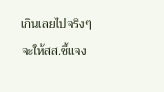เกินเลยไปจริงๆ จะให้สส.ชี้แจง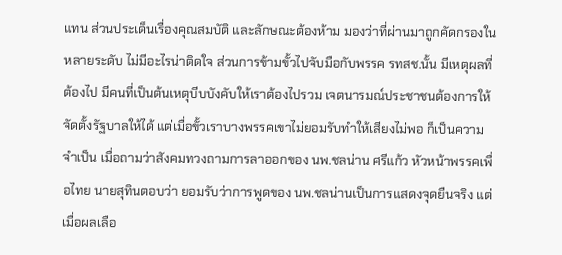แทน ส่วนประเด็นเรื่องคุณสมบัติ และลักษณะต้องห้าม มองว่าที่ผ่านมาถูกคัดกรองในหลายระดับ ไม่มีอะไรน่าติดใจ ส่วนการข้ามขั้วไปจับมือกับพรรค รทสช.นั้น มีเหตุผลที่ต้องไป มีคนที่เป็นต้นเหตุบีบบังคับให้เราต้องไปรวม เจตนารมณ์ประชาชนต้องการให้จัดตั้งรัฐบาลให้ได้ แต่เมื่อขั้วเราบางพรรคเขาไม่ยอมรับทำให้เสียงไม่พอ ก็เป็นความจำเป็น เมื่อถามว่าสังคมทวงถามการลาออกของ นพ.ชลน่าน ศรีแก้ว หัวหน้าพรรคเพื่อไทย นายสุทินตอบว่า ยอมรับว่าการพูดของ นพ.ชลน่านเป็นการแสดงจุดยืนจริง แต่เมื่อผลเลือ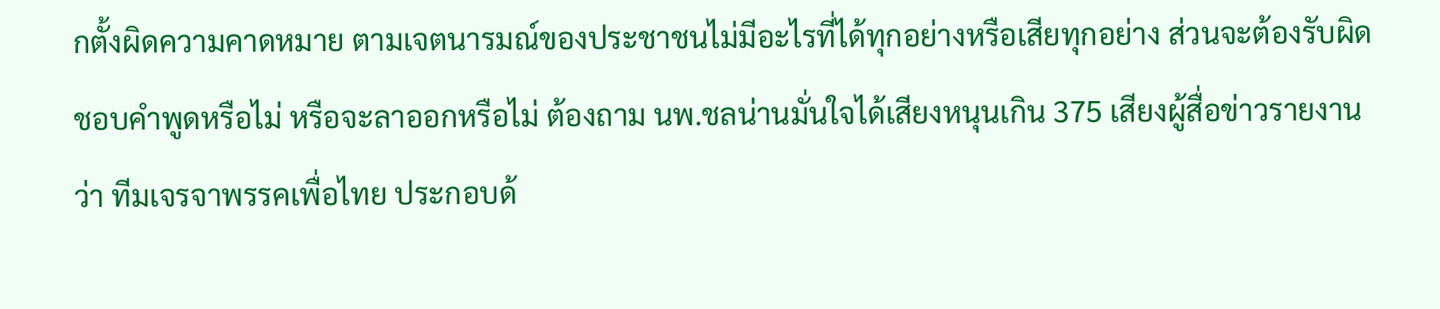กตั้งผิดความคาดหมาย ตามเจตนารมณ์ของประชาชนไม่มีอะไรที่ได้ทุกอย่างหรือเสียทุกอย่าง ส่วนจะต้องรับผิดชอบคำพูดหรือไม่ หรือจะลาออกหรือไม่ ต้องถาม นพ.ชลน่านมั่นใจได้เสียงหนุนเกิน 375 เสียงผู้สื่อข่าวรายงานว่า ทีมเจรจาพรรคเพื่อไทย ประกอบด้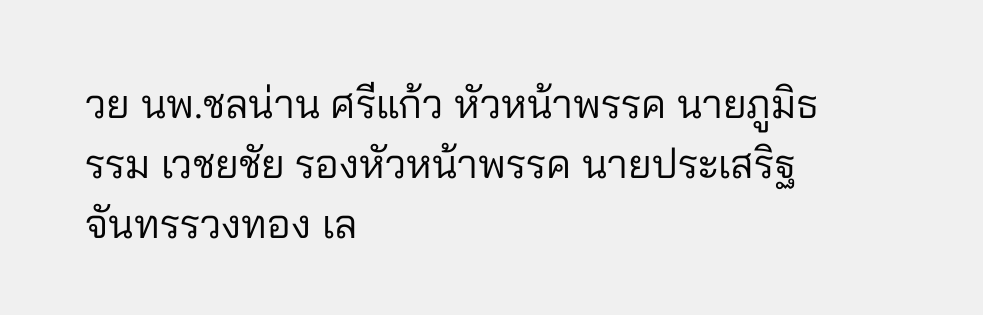วย นพ.ชลน่าน ศรีแก้ว หัวหน้าพรรค นายภูมิธรรม เวชยชัย รองหัวหน้าพรรค นายประเสริฐ จันทรรวงทอง เล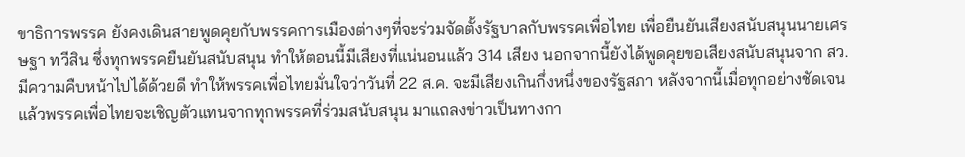ขาธิการพรรค ยังคงเดินสายพูดคุยกับพรรคการเมืองต่างๆที่จะร่วมจัดตั้งรัฐบาลกับพรรคเพื่อไทย เพื่อยืนยันเสียงสนับสนุนนายเศรษฐา ทวีสิน ซึ่งทุกพรรคยืนยันสนับสนุน ทำให้ตอนนี้มีเสียงที่แน่นอนแล้ว 314 เสียง นอกจากนี้ยังได้พูดคุยขอเสียงสนับสนุนจาก สว. มีความคืบหน้าไปได้ด้วยดี ทำให้พรรคเพื่อไทยมั่นใจว่าวันที่ 22 ส.ค. จะมีเสียงเกินกึ่งหนึ่งของรัฐสภา หลังจากนี้เมื่อทุกอย่างชัดเจนแล้วพรรคเพื่อไทยจะเชิญตัวแทนจากทุกพรรคที่ร่วมสนับสนุน มาแถลงข่าวเป็นทางกา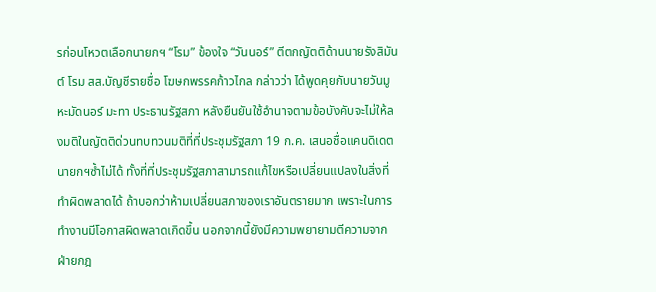รก่อนโหวตเลือกนายกฯ “โรม” ข้องใจ “วันนอร์” ตีตกญัตติด้านนายรังสิมันต์ โรม สส.บัญชีรายชื่อ โฆษกพรรคก้าวไกล กล่าวว่า ได้พูดคุยกับนายวันมูหะมัดนอร์ มะทา ประธานรัฐสภา หลังยืนยันใช้อำนาจตามข้อบังคับจะไม่ให้ลงมติในญัตติด่วนทบทวนมติที่ที่ประชุมรัฐสภา 19 ก.ค. เสนอชื่อแคนดิเดตนายกฯซ้ำไม่ได้ ทั้งที่ที่ประชุมรัฐสภาสามารถแก้ไขหรือเปลี่ยนแปลงในสิ่งที่ทำผิดพลาดได้ ถ้าบอกว่าห้ามเปลี่ยนสภาของเราอันตรายมาก เพราะในการทำงานมีโอกาสผิดพลาดเกิดขึ้น นอกจากนี้ยังมีความพยายามตีความจากฝ่ายกฎ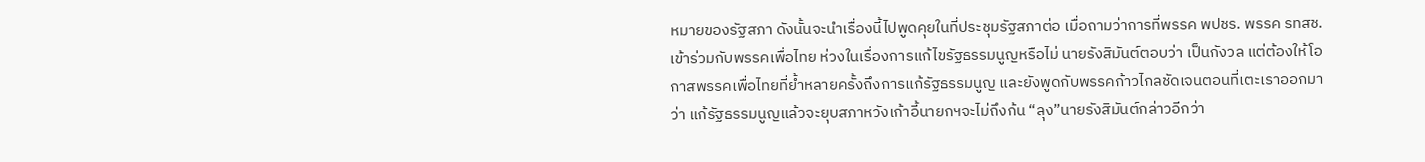หมายของรัฐสภา ดังนั้นจะนำเรื่องนี้ไปพูดคุยในที่ประชุมรัฐสภาต่อ เมื่อถามว่าการที่พรรค พปชร. พรรค รทสช. เข้าร่วมกับพรรคเพื่อไทย ห่วงในเรื่องการแก้ไขรัฐธรรมนูญหรือไม่ นายรังสิมันต์ตอบว่า เป็นกังวล แต่ต้องให้โอกาสพรรคเพื่อไทยที่ย้ำหลายครั้งถึงการแก้รัฐธรรมนูญ และยังพูดกับพรรคก้าวไกลชัดเจนตอนที่เตะเราออกมาว่า แก้รัฐธรรมนูญแล้วจะยุบสภาหวังเก้าอี้นายกฯจะไม่ถึงก้น “ลุง”นายรังสิมันต์กล่าวอีกว่า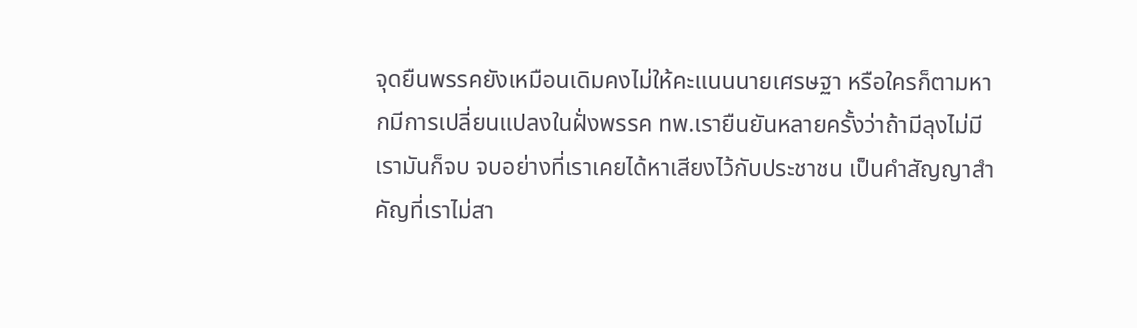จุดยืนพรรคยังเหมือนเดิมคงไม่ให้คะแนนนายเศรษฐา หรือใครก็ตามหากมีการเปลี่ยนแปลงในฝั่งพรรค ทพ.เรายืนยันหลายครั้งว่าถ้ามีลุงไม่มีเรามันก็จบ จบอย่างที่เราเคยได้หาเสียงไว้กับประชาชน เป็นคำสัญญาสำคัญที่เราไม่สา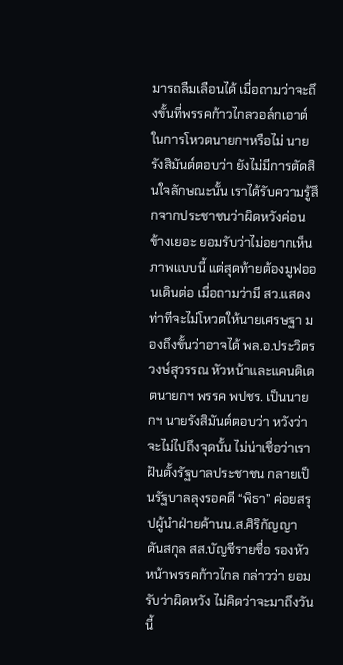มารถลืมเลือนได้ เมื่อถามว่าจะถึงขั้นที่พรรคก้าวไกลวอล์กเอาต์ในการโหวตนายกฯหรือไม่ นายรังสิมันต์ตอบว่า ยังไม่มีการตัดสินใจลักษณะนั้น เราได้รับความรู้สึกจากประชาชนว่าผิดหวังค่อนข้างเยอะ ยอมรับว่าไม่อยากเห็นภาพแบบนี้ แต่สุดท้ายต้องมูฟออนเดินต่อ เมื่อถามว่ามี สว.แสดงท่าทีจะไม่โหวตให้นายเศรษฐา มองถึงขั้นว่าอาจได้ พล.อ.ประวิตร วงษ์สุวรรณ หัวหน้าและแคนดิเดตนายกฯ พรรค พปชร. เป็นนายกฯ นายรังสิมันต์ตอบว่า หวังว่าจะไม่ไปถึงจุดนั้น ไม่น่าเชื่อว่าเราฝันตั้งรัฐบาลประชาชน กลายเป็นรัฐบาลลุงรอคดี “พิธา” ค่อยสรุปผู้นำฝ่ายค้านน.ส.ศิริกัญญา ตันสกุล สส.บัญชีรายชื่อ รองหัวหน้าพรรคก้าวไกล กล่าวว่า ยอมรับว่าผิดหวัง ไม่คิดว่าจะมาถึงวันนี้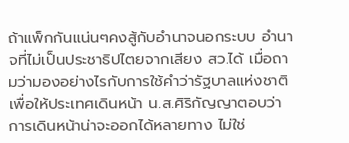ถ้าแพ็กกันแน่นๆคงสู้กับอำนาจนอกระบบ อำนาจที่ไม่เป็นประชาธิปไตยจากเสียง สว.ได้ เมื่อถามว่ามองอย่างไรกับการใช้คำว่ารัฐบาลแห่งชาติเพื่อให้ประเทศเดินหน้า น.ส.ศิริกัญญาตอบว่า การเดินหน้าน่าจะออกได้หลายทาง ไม่ใช่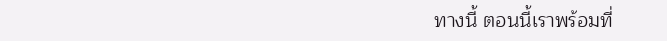ทางนี้ ตอนนี้เราพร้อมที่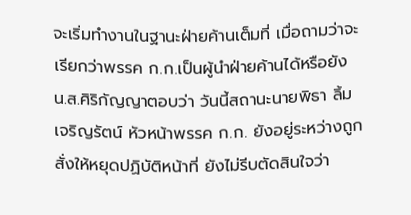จะเริ่มทำงานในฐานะฝ่ายค้านเต็มที่ เมื่อถามว่าจะเรียกว่าพรรค ก.ก.เป็นผู้นำฝ่ายค้านได้หรือยัง น.ส.ศิริกัญญาตอบว่า วันนี้สถานะนายพิธา ลิ้มเจริญรัตน์ หัวหน้าพรรค ก.ก. ยังอยู่ระหว่างถูกสั่งให้หยุดปฏิบัติหน้าที่ ยังไม่รีบตัดสินใจว่า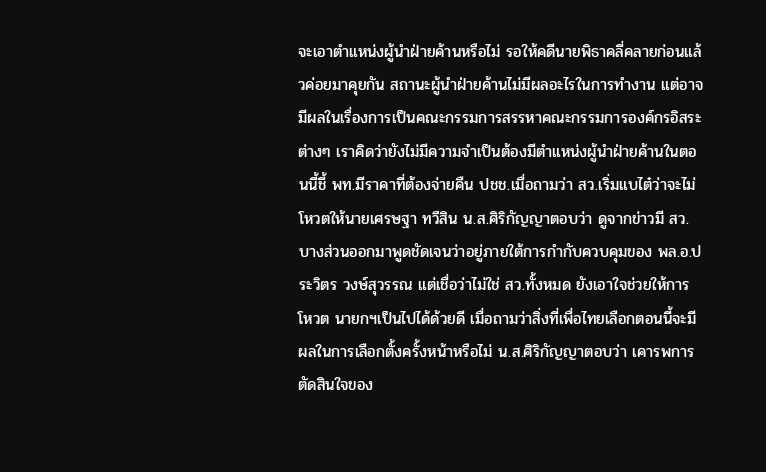จะเอาตำแหน่งผู้นำฝ่ายค้านหรือไม่ รอให้คดีนายพิธาคลี่คลายก่อนแล้วค่อยมาคุยกัน สถานะผู้นำฝ่ายค้านไม่มีผลอะไรในการทำงาน แต่อาจมีผลในเรื่องการเป็นคณะกรรมการสรรหาคณะกรรมการองค์กรอิสระต่างๆ เราคิดว่ายังไม่มีความจำเป็นต้องมีตำแหน่งผู้นำฝ่ายค้านในตอนนี้ชี้ พท.มีราคาที่ต้องจ่ายคืน ปชช.เมื่อถามว่า สว.เริ่มแบไต๋ว่าจะไม่โหวตให้นายเศรษฐา ทวีสิน น.ส.ศิริกัญญาตอบว่า ดูจากข่าวมี สว.บางส่วนออกมาพูดชัดเจนว่าอยู่ภายใต้การกำกับควบคุมของ พล.อ.ประวิตร วงษ์สุวรรณ แต่เชื่อว่าไม่ใช่ สว.ทั้งหมด ยังเอาใจช่วยให้การโหวต นายกฯเป็นไปได้ด้วยดี เมื่อถามว่าสิ่งที่เพื่อไทยเลือกตอนนี้จะมีผลในการเลือกตั้งครั้งหน้าหรือไม่ น.ส.ศิริกัญญาตอบว่า เคารพการตัดสินใจของ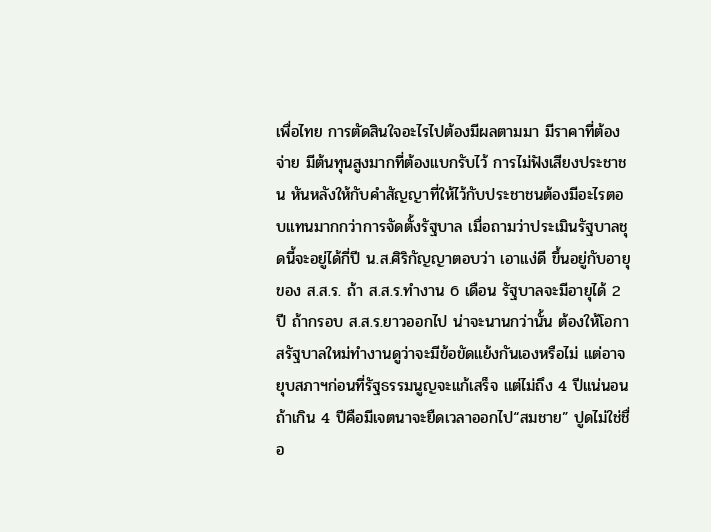เพื่อไทย การตัดสินใจอะไรไปต้องมีผลตามมา มีราคาที่ต้องจ่าย มีต้นทุนสูงมากที่ต้องแบกรับไว้ การไม่ฟังเสียงประชาชน หันหลังให้กับคำสัญญาที่ให้ไว้กับประชาชนต้องมีอะไรตอบแทนมากกว่าการจัดตั้งรัฐบาล เมื่อถามว่าประเมินรัฐบาลชุดนี้จะอยู่ได้กี่ปี น.ส.ศิริกัญญาตอบว่า เอาแง่ดี ขึ้นอยู่กับอายุของ ส.ส.ร. ถ้า ส.ส.ร.ทำงาน 6 เดือน รัฐบาลจะมีอายุได้ 2 ปี ถ้ากรอบ ส.ส.ร.ยาวออกไป น่าจะนานกว่านั้น ต้องให้โอกาสรัฐบาลใหม่ทำงานดูว่าจะมีข้อขัดแย้งกันเองหรือไม่ แต่อาจยุบสภาฯก่อนที่รัฐธรรมนูญจะแก้เสร็จ แต่ไม่ถึง 4 ปีแน่นอน ถ้าเกิน 4 ปีคือมีเจตนาจะยืดเวลาออกไป“สมชาย” ปูดไม่ใช่ชื่อ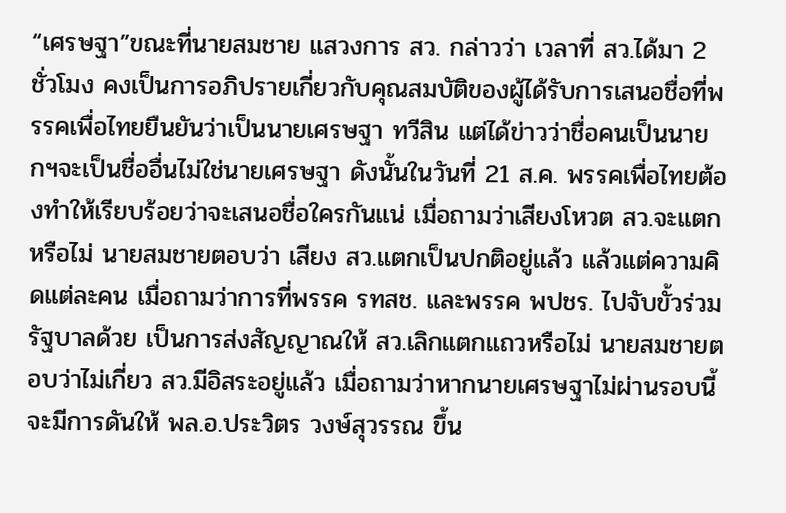“เศรษฐา”ขณะที่นายสมชาย แสวงการ สว. กล่าวว่า เวลาที่ สว.ได้มา 2 ชั่วโมง คงเป็นการอภิปรายเกี่ยวกับคุณสมบัติของผู้ได้รับการเสนอชื่อที่พรรคเพื่อไทยยืนยันว่าเป็นนายเศรษฐา ทวีสิน แต่ได้ข่าวว่าชื่อคนเป็นนายกฯจะเป็นชื่ออื่นไม่ใช่นายเศรษฐา ดังนั้นในวันที่ 21 ส.ค. พรรคเพื่อไทยต้องทำให้เรียบร้อยว่าจะเสนอชื่อใครกันแน่ เมื่อถามว่าเสียงโหวต สว.จะแตกหรือไม่ นายสมชายตอบว่า เสียง สว.แตกเป็นปกติอยู่แล้ว แล้วแต่ความคิดแต่ละคน เมื่อถามว่าการที่พรรค รทสช. และพรรค พปชร. ไปจับขั้วร่วมรัฐบาลด้วย เป็นการส่งสัญญาณให้ สว.เลิกแตกแถวหรือไม่ นายสมชายตอบว่าไม่เกี่ยว สว.มีอิสระอยู่แล้ว เมื่อถามว่าหากนายเศรษฐาไม่ผ่านรอบนี้จะมีการดันให้ พล.อ.ประวิตร วงษ์สุวรรณ ขึ้น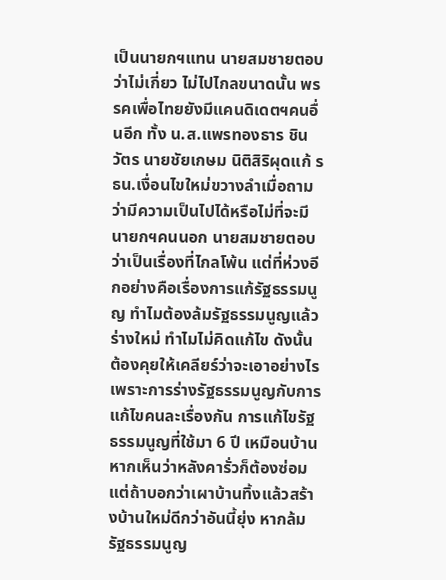เป็นนายกฯแทน นายสมชายตอบว่าไม่เกี่ยว ไม่ไปไกลขนาดนั้น พรรคเพื่อไทยยังมีแคนดิเดตฯคนอื่นอีก ทั้ง น.ส.แพรทองธาร ชินวัตร นายชัยเกษม นิติสิริผุดแก้ รธน.เงื่อนไขใหม่ขวางลำเมื่อถามว่ามีความเป็นไปได้หรือไม่ที่จะมีนายกฯคนนอก นายสมชายตอบว่าเป็นเรื่องที่ไกลโพ้น แต่ที่ห่วงอีกอย่างคือเรื่องการแก้รัฐธรรมนูญ ทำไมต้องล้มรัฐธรรมนูญแล้วร่างใหม่ ทำไมไม่คิดแก้ไข ดังนั้น ต้องคุยให้เคลียร์ว่าจะเอาอย่างไร เพราะการร่างรัฐธรรมนูญกับการแก้ไขคนละเรื่องกัน การแก้ไขรัฐธรรมนูญที่ใช้มา 6 ปี เหมือนบ้านหากเห็นว่าหลังคารั่วก็ต้องซ่อม แต่ถ้าบอกว่าเผาบ้านทิ้งแล้วสร้างบ้านใหม่ดีกว่าอันนี้ยุ่ง หากล้มรัฐธรรมนูญ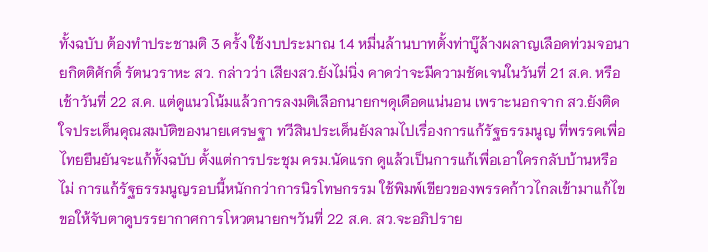ทั้งฉบับ ต้องทำประชามติ 3 ครั้ง ใช้งบประมาณ 1.4 หมื่นล้านบาทตั้งท่าบู๊ล้างผลาญเลือดท่วมจอนายกิตติศักดิ์ รัตนวราหะ สว. กล่าวว่า เสียงสว.ยังไม่นิ่ง คาดว่าจะมีความชัดเจนในวันที่ 21 ส.ค. หรือเช้าวันที่ 22 ส.ค. แต่ดูแนวโน้มแล้วการลงมติเลือกนายกฯดุเดือดแน่นอน เพราะนอกจาก สว.ยังติดใจประเด็นคุณสมบัติของนายเศรษฐา ทวีสินประเด็นยังลามไปเรื่องการแก้รัฐธรรมนูญ ที่พรรคเพื่อไทยยืนยันจะแก้ทั้งฉบับ ตั้งแต่การประชุม ครม.นัดแรก ดูแล้วเป็นการแก้เพื่อเอาใครกลับบ้านหรือไม่ การแก้รัฐธรรมนูญรอบนี้หนักกว่าการนิรโทษกรรม ใช้พิมพ์เขียวของพรรคก้าวไกลเข้ามาแก้ไข ขอให้จับตาดูบรรยากาศการโหวตนายกฯวันที่ 22 ส.ค. สว.จะอภิปราย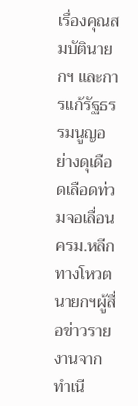เรื่องคุณสมบัตินายกฯ และการแก้รัฐธรรมนูญอย่างดุเดือดเลือดท่วมจอเลื่อน ครม.หลีกทางโหวตนายกฯผู้สื่อข่าวรายงานจากทำเนี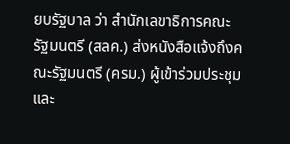ยบรัฐบาล ว่า สำนักเลขาธิการคณะรัฐมนตรี (สลค.) ส่งหนังสือแจ้งถึงคณะรัฐมนตรี (ครม.) ผู้เข้าร่วมประชุมและ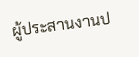ผู้ประสานงานป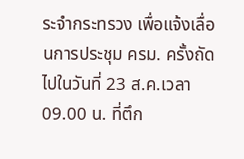ระจำกระทรวง เพื่อแจ้งเลื่อนการประชุม ครม. ครั้งถัดไปในวันที่ 23 ส.ค.เวลา 09.00 น. ที่ตึก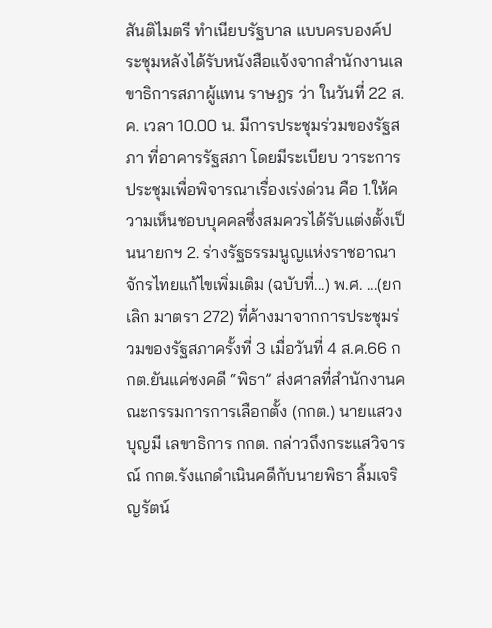สันติไมตรี ทำเนียบรัฐบาล แบบครบองค์ประชุมหลังได้รับหนังสือแจ้งจากสำนักงานเลขาธิการสภาผู้แทน ราษฎร ว่า ในวันที่ 22 ส.ค. เวลา 10.00 น. มีการประชุมร่วมของรัฐสภา ที่อาคารรัฐสภา โดยมีระเบียบ วาระการประชุมเพื่อพิจารณาเรื่องเร่งด่วน คือ 1.ให้ความเห็นชอบบุคคลซึ่งสมควรได้รับแต่งตั้งเป็นนายกฯ 2. ร่างรัฐธรรมนูญแห่งราชอาณาจักรไทยแก้ไขเพิ่มเติม (ฉบับที่...) พ.ศ. ...(ยกเลิก มาตรา 272) ที่ค้างมาจากการประชุมร่วมของรัฐสภาครั้งที่ 3 เมื่อวันที่ 4 ส.ค.66 กกต.ยันแค่ชงคดี “พิธา” ส่งศาลที่สำนักงานคณะกรรมการการเลือกตั้ง (กกต.) นายแสวง บุญมี เลขาธิการ กกต. กล่าวถึงกระแสวิจารณ์ กกต.รังแกดำเนินคดีกับนายพิธา ลิ้มเจริญรัตน์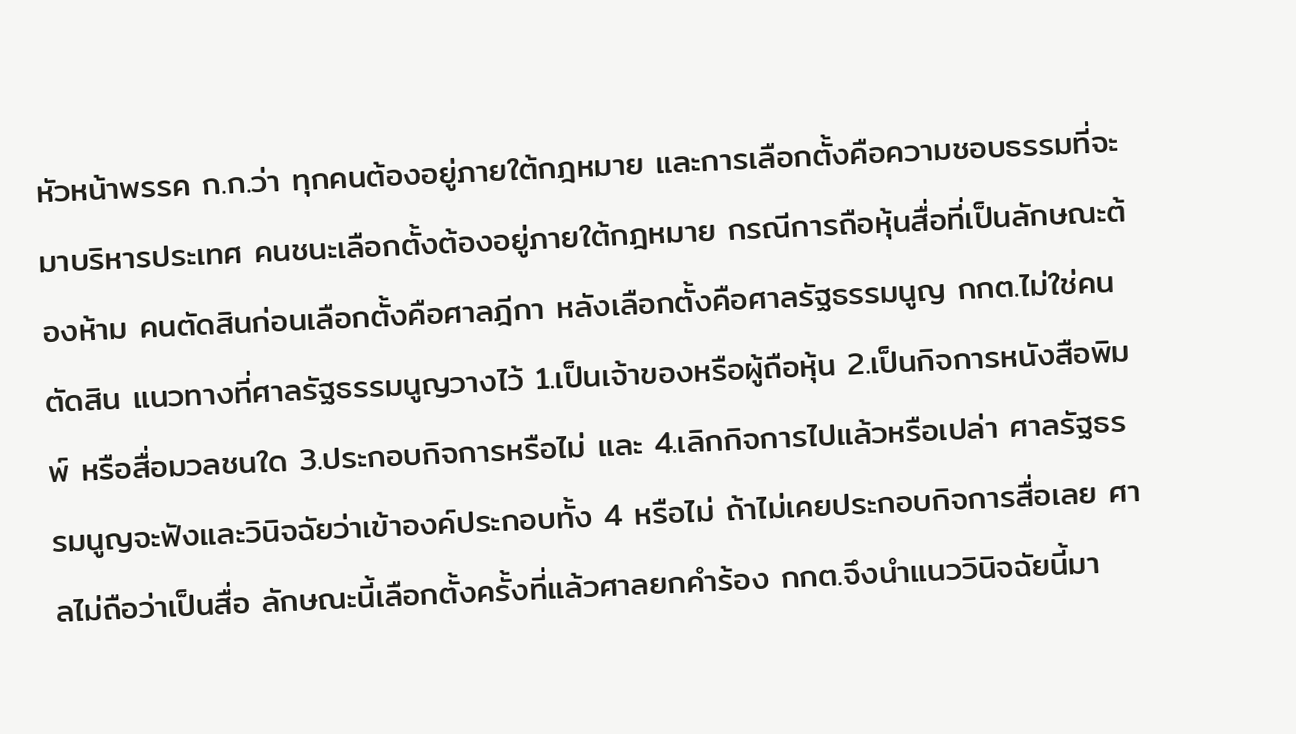หัวหน้าพรรค ก.ก.ว่า ทุกคนต้องอยู่ภายใต้กฎหมาย และการเลือกตั้งคือความชอบธรรมที่จะมาบริหารประเทศ คนชนะเลือกตั้งต้องอยู่ภายใต้กฎหมาย กรณีการถือหุ้นสื่อที่เป็นลักษณะต้องห้าม คนตัดสินก่อนเลือกตั้งคือศาลฎีกา หลังเลือกตั้งคือศาลรัฐธรรมนูญ กกต.ไม่ใช่คนตัดสิน แนวทางที่ศาลรัฐธรรมนูญวางไว้ 1.เป็นเจ้าของหรือผู้ถือหุ้น 2.เป็นกิจการหนังสือพิมพ์ หรือสื่อมวลชนใด 3.ประกอบกิจการหรือไม่ และ 4.เลิกกิจการไปแล้วหรือเปล่า ศาลรัฐธรรมนูญจะฟังและวินิจฉัยว่าเข้าองค์ประกอบทั้ง 4 หรือไม่ ถ้าไม่เคยประกอบกิจการสื่อเลย ศาลไม่ถือว่าเป็นสื่อ ลักษณะนี้เลือกตั้งครั้งที่แล้วศาลยกคำร้อง กกต.จึงนำแนววินิจฉัยนี้มา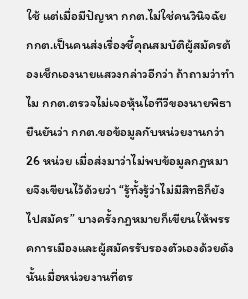ใช้ แต่เมื่อมีปัญหา กกต.ไม่ใช่คนวินิจฉัย กกต.เป็นคนส่งเรื่องชี้คุณสมบัติผู้สมัครต้องเช็กเองนายแสวงกล่าวอีกว่า ถ้าถามว่าทำไม กกต.ตรวจไม่เจอหุ้นไอทีวีของนายพิธา ยืนยันว่า กกต.ขอข้อมูลกับหน่วยงานกว่า 26 หน่วย เมื่อส่งมาว่าไม่พบข้อมูลกฎหมายจึงเขียนไว้ด้วยว่า “รู้ทั้งรู้ว่าไม่มีสิทธิก็ยังไปสมัคร” บางครั้งกฎหมายก็เขียนให้พรรคการเมืองและผู้สมัครรับรองตัวเองด้วยดังนั้นเมื่อหน่วยงานที่ตร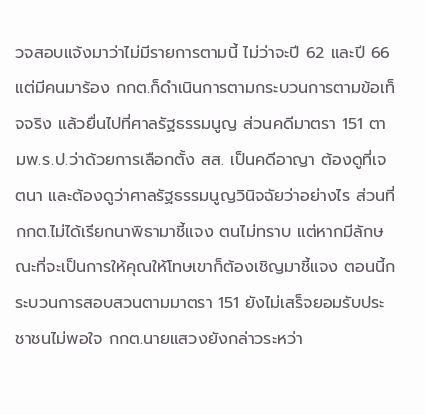วจสอบแจ้งมาว่าไม่มีรายการตามนี้ ไม่ว่าจะปี 62 และปี 66 แต่มีคนมาร้อง กกต.ก็ดำเนินการตามกระบวนการตามข้อเท็จจริง แล้วยื่นไปที่ศาลรัฐธรรมนูญ ส่วนคดีมาตรา 151 ตามพ.ร.ป.ว่าด้วยการเลือกตั้ง สส. เป็นคดีอาญา ต้องดูที่เจตนา และต้องดูว่าศาลรัฐธรรมนูญวินิจฉัยว่าอย่างไร ส่วนที่ กกต.ไม่ได้เรียกนาพิธามาชี้แจง ตนไม่ทราบ แต่หากมีลักษณะที่จะเป็นการให้คุณให้โทษเขาก็ต้องเชิญมาชี้แจง ตอนนี้กระบวนการสอบสวนตามมาตรา 151 ยังไม่เสร็จยอมรับประชาชนไม่พอใจ กกต.นายแสวงยังกล่าวระหว่า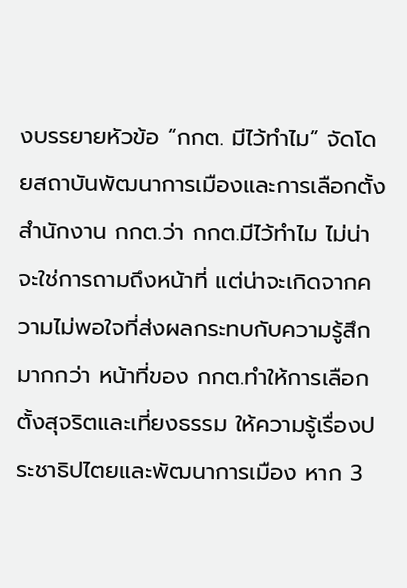งบรรยายหัวข้อ “กกต. มีไว้ทำไม” จัดโดยสถาบันพัฒนาการเมืองและการเลือกตั้ง สำนักงาน กกต.ว่า กกต.มีไว้ทำไม ไม่น่าจะใช่การถามถึงหน้าที่ แต่น่าจะเกิดจากความไม่พอใจที่ส่งผลกระทบกับความรู้สึกมากกว่า หน้าที่ของ กกต.ทำให้การเลือกตั้งสุจริตและเที่ยงธรรม ให้ความรู้เรื่องประชาธิปไตยและพัฒนาการเมือง หาก 3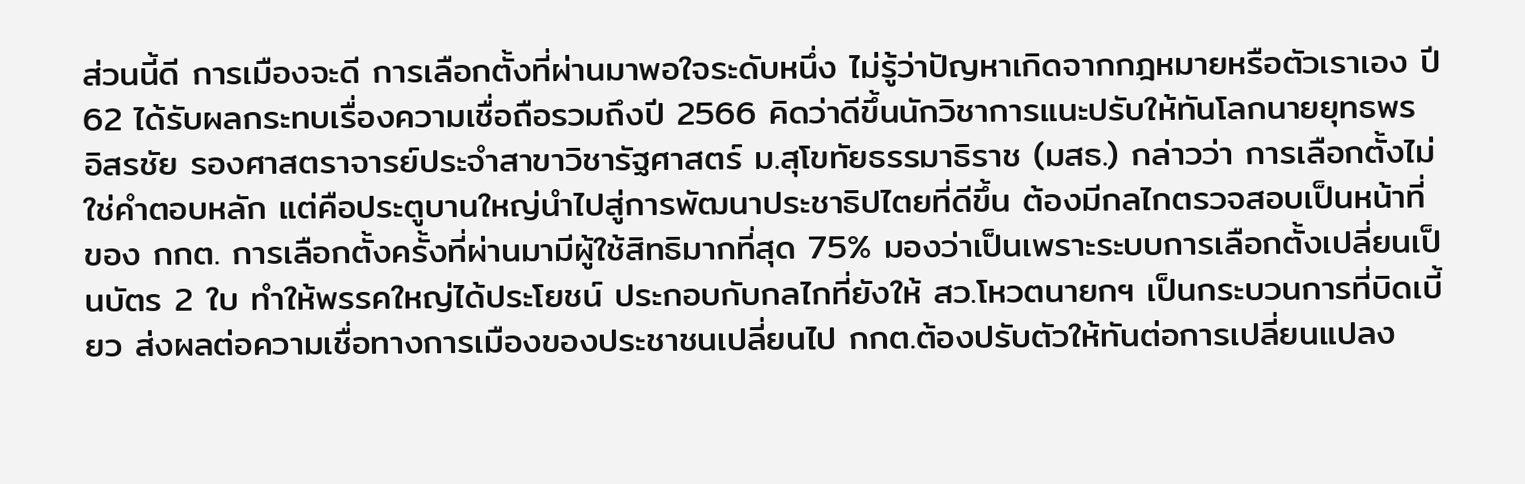ส่วนนี้ดี การเมืองจะดี การเลือกตั้งที่ผ่านมาพอใจระดับหนึ่ง ไม่รู้ว่าปัญหาเกิดจากกฎหมายหรือตัวเราเอง ปี 62 ได้รับผลกระทบเรื่องความเชื่อถือรวมถึงปี 2566 คิดว่าดีขึ้นนักวิชาการแนะปรับให้ทันโลกนายยุทธพร อิสรชัย รองศาสตราจารย์ประจำสาขาวิชารัฐศาสตร์ ม.สุโขทัยธรรมาธิราช (มสธ.) กล่าวว่า การเลือกตั้งไม่ใช่คำตอบหลัก แต่คือประตูบานใหญ่นำไปสู่การพัฒนาประชาธิปไตยที่ดีขึ้น ต้องมีกลไกตรวจสอบเป็นหน้าที่ของ กกต. การเลือกตั้งครั้งที่ผ่านมามีผู้ใช้สิทธิมากที่สุด 75% มองว่าเป็นเพราะระบบการเลือกตั้งเปลี่ยนเป็นบัตร 2 ใบ ทำให้พรรคใหญ่ได้ประโยชน์ ประกอบกับกลไกที่ยังให้ สว.โหวตนายกฯ เป็นกระบวนการที่บิดเบี้ยว ส่งผลต่อความเชื่อทางการเมืองของประชาชนเปลี่ยนไป กกต.ต้องปรับตัวให้ทันต่อการเปลี่ยนแปลง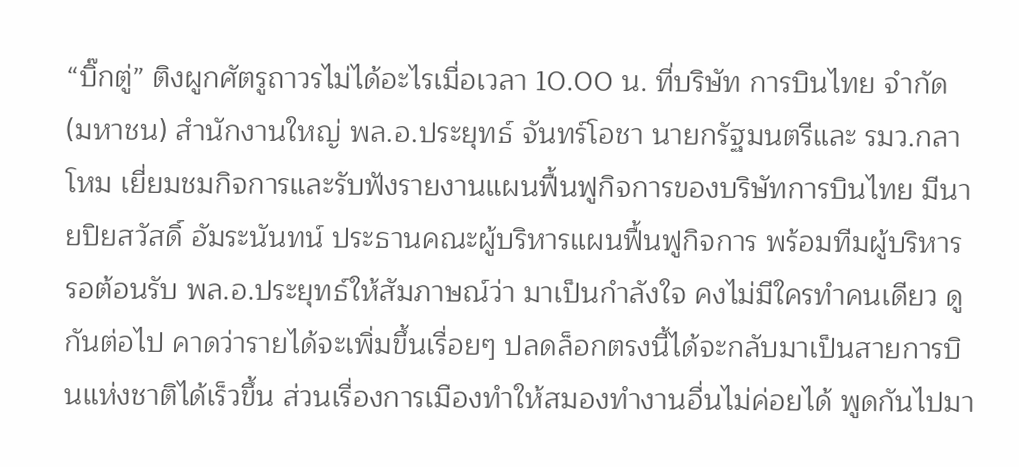“บิ๊กตู่” ติงผูกศัตรูถาวรไม่ได้อะไรเมื่อเวลา 10.00 น. ที่บริษัท การบินไทย จำกัด (มหาชน) สำนักงานใหญ่ พล.อ.ประยุทธ์ จันทร์โอชา นายกรัฐมนตรีและ รมว.กลาโหม เยี่ยมชมกิจการและรับฟังรายงานแผนฟื้นฟูกิจการของบริษัทการบินไทย มีนายปิยสวัสดิ์ อัมระนันทน์ ประธานคณะผู้บริหารแผนฟื้นฟูกิจการ พร้อมทีมผู้บริหาร รอต้อนรับ พล.อ.ประยุทธ์ให้สัมภาษณ์ว่า มาเป็นกำลังใจ คงไม่มีใครทำคนเดียว ดูกันต่อไป คาดว่ารายได้จะเพิ่มขึ้นเรื่อยๆ ปลดล็อกตรงนี้ได้จะกลับมาเป็นสายการบินแห่งชาติได้เร็วขึ้น ส่วนเรื่องการเมืองทำให้สมองทำงานอื่นไม่ค่อยได้ พูดกันไปมา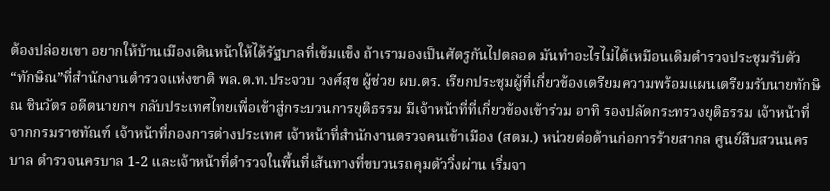ต้องปล่อยเขา อยากให้บ้านเมืองเดินหน้าให้ได้รัฐบาลที่เข้มแข็ง ถ้าเรามองเป็นศัตรูกันไปตลอด มันทำอะไรไม่ได้เหมือนเดิมตำรวจประชุมรับตัว “ทักษิณ”ที่สำนักงานตำรวจแห่งขาติ พล.ต.ท.ประจวบ วงศ์สุข ผู้ช่วย ผบ.ตร. เรียกประชุมผู้ที่เกี่ยวข้องเตรียมความพร้อมแผนเตรียมรับนายทักษิณ ชินวัตร อดีตนายกฯ กลับประเทศไทยเพื่อเข้าสู่กระบวนการยุติธรรม มีเจ้าหน้าที่ที่เกี่ยวข้องเข้าร่วม อาทิ รองปลัดกระทรวงยุติธรรม เจ้าหน้าที่จากกรมราชทัณฑ์ เจ้าหน้าที่กองการต่างประเทศ เจ้าหน้าที่สำนักงานตรวจคนเข้าเมือง (สตม.) หน่วยต่อต้านก่อการร้ายสากล ศูนย์สืบสวนนครบาล ตำรวจนครบาล 1-2 และเจ้าหน้าที่ตำรวจในพื้นที่เส้นทางที่ขบวนรถคุมตัววิ่งผ่าน เริ่มจา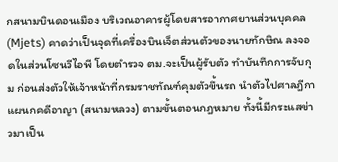กสนามบินดอนเมือง บริเวณอาคารผู้โดยสารอากาศยานส่วนบุคคล (Mjets) คาดว่าเป็นจุดที่เครื่องบินเจ็ตส่วนตัวของนายทักษิณ ลงจอดในส่วนโซนวีไอพี โดยตำรวจ ตม.จะเป็นผู้รับตัว ทำบันทึกการจับกุม ก่อนส่งตัวให้เจ้าหน้าที่กรมราชทัณฑ์คุมตัวขึ้นรถ นำตัวไปศาลฎีกาแผนกคดีอาญา (สนามหลวง) ตามขั้นตอนกฎหมาย ทั้งนี้มีกระแสข่าวมาเป็น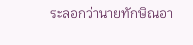ระลอกว่านายทักษิณอา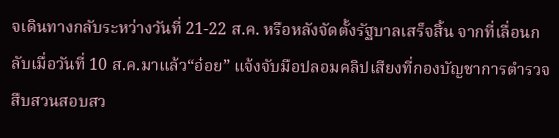จเดินทางกลับระหว่างวันที่ 21-22 ส.ค. หรือหลังจัดตั้งรัฐบาลเสร็จสิ้น จากที่เลื่อนกลับเมื่อวันที่ 10 ส.ค.มาแล้ว“อ๋อย” แจ้งจับมือปลอมคลิปเสียงที่กองบัญชาการตำรวจสืบสวนสอบสว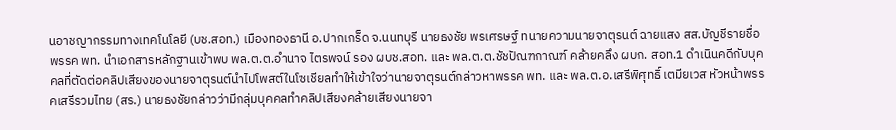นอาชญากรรมทางเทคโนโลยี (บช.สอท.) เมืองทองธานี อ.ปากเกร็ด จ.นนทบุรี นายธงชัย พรเศรษฐ์ ทนายความนายจาตุรนต์ ฉายแสง สส.บัญชีรายชื่อ พรรค พท. นำเอกสารหลักฐานเข้าพบ พล.ต.ต.อำนาจ ไตรพจน์ รอง ผบช.สอท. และ พล.ต.ต.ชัชปัณฑกาณฑ์ คล้ายคลึง ผบก. สอท.1 ดำเนินคดีกับบุคคลที่ตัดต่อคลิปเสียงของนายจาตุรนต์นำไปโพสต์ในโซเชียลทำให้เข้าใจว่านายจาตุรนต์กล่าวหาพรรค พท. และ พล.ต.อ.เสรีพิศุทธิ์ เตมียเวส หัวหน้าพรรคเสรีรวมไทย (สร.) นายธงชัยกล่าวว่ามีกลุ่มบุคคลทำคลิปเสียงคล้ายเสียงนายจา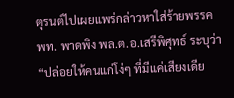ตุรนต์ไปเผยแพร่กล่าวหาใส่ร้ายพรรค พท. พาดพิง พล.ต.อ.เสรีพิศุทธ์ ระบุว่า “ปล่อยให้คนแก่โง่ๆ ที่มีแค่เสียงเดีย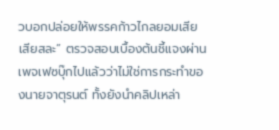วบอกปล่อยให้พรรคก้าวไกลยอมเสียเสียสละ” ตรวจสอบเบื้องต้นชี้แจงผ่านเพจเฟซบุ๊กไปแล้วว่าไม่ใช่การกระทำของนายจาตุรนต์ ทั้งยังนำคลิปเหล่า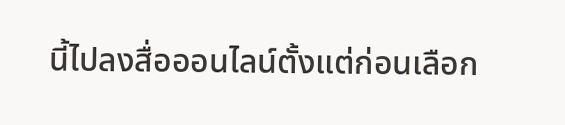นี้ไปลงสื่อออนไลน์ตั้งแต่ก่อนเลือก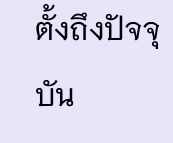ตั้งถึงปัจจุบัน